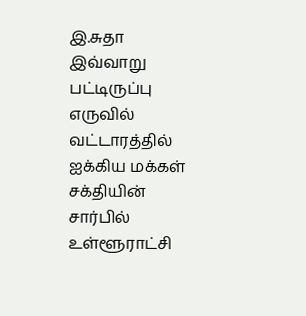இ.சுதா
இவ்வாறு பட்டிருப்பு எருவில் வட்டாரத்தில் ஐக்கிய மக்கள் சக்தியின் சார்பில் உள்ளூராட்சி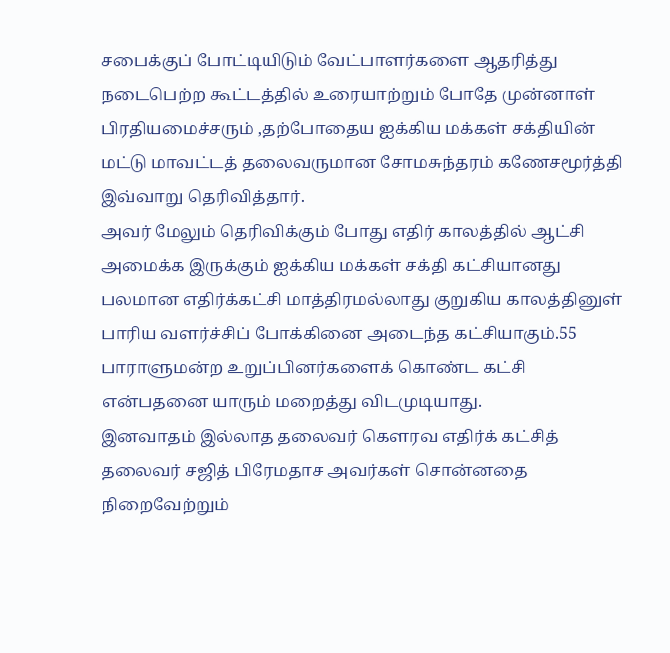சபைக்குப் போட்டியிடும் வேட்பாளர்களை ஆதரித்து நடைபெற்ற கூட்டத்தில் உரையாற்றும் போதே முன்னாள் பிரதியமைச்சரும் ,தற்போதைய ஐக்கிய மக்கள் சக்தியின் மட்டு மாவட்டத் தலைவருமான சோமசுந்தரம் கணேசமூர்த்தி இவ்வாறு தெரிவித்தார்.
அவர் மேலும் தெரிவிக்கும் போது எதிர் காலத்தில் ஆட்சி அமைக்க இருக்கும் ஐக்கிய மக்கள் சக்தி கட்சியானது பலமான எதிர்க்கட்சி மாத்திரமல்லாது குறுகிய காலத்தினுள் பாரிய வளர்ச்சிப் போக்கினை அடைந்த கட்சியாகும்.55 பாராளுமன்ற உறுப்பினர்களைக் கொண்ட கட்சி என்பதனை யாரும் மறைத்து விடமுடியாது.
இனவாதம் இல்லாத தலைவர் கெளரவ எதிர்க் கட்சித் தலைவர் சஜித் பிரேமதாச அவர்கள் சொன்னதை நிறைவேற்றும்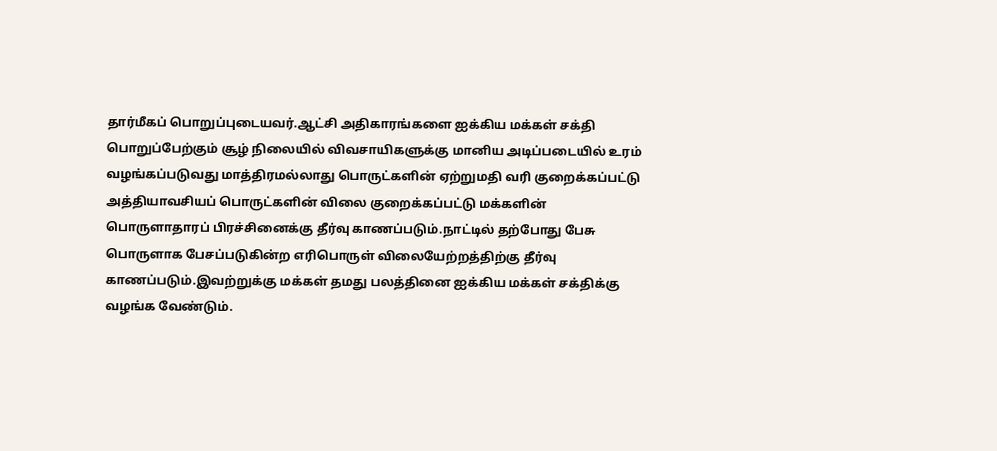தார்மீகப் பொறுப்புடையவர்.ஆட்சி அதிகாரங்களை ஐக்கிய மக்கள் சக்தி பொறுப்பேற்கும் சூழ் நிலையில் விவசாயிகளுக்கு மானிய அடிப்படையில் உரம் வழங்கப்படுவது மாத்திரமல்லாது பொருட்களின் ஏற்றுமதி வரி குறைக்கப்பட்டு அத்தியாவசியப் பொருட்களின் விலை குறைக்கப்பட்டு மக்களின் பொருளாதாரப் பிரச்சினைக்கு தீர்வு காணப்படும்.நாட்டில் தற்போது பேசு பொருளாக பேசப்படுகின்ற எரிபொருள் விலையேற்றத்திற்கு தீர்வு காணப்படும்.இவற்றுக்கு மக்கள் தமது பலத்தினை ஐக்கிய மக்கள் சக்திக்கு வழங்க வேண்டும்.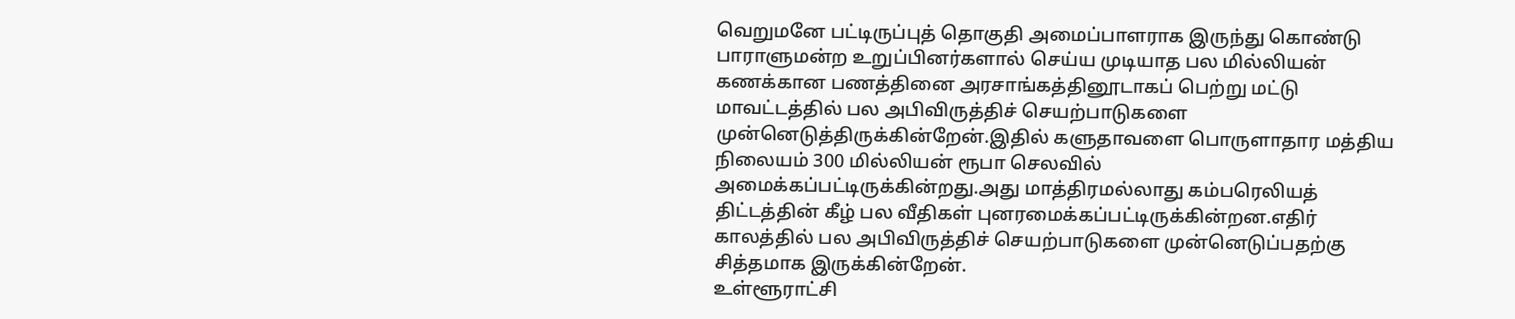வெறுமனே பட்டிருப்புத் தொகுதி அமைப்பாளராக இருந்து கொண்டு பாராளுமன்ற உறுப்பினர்களால் செய்ய முடியாத பல மில்லியன் கணக்கான பணத்தினை அரசாங்கத்தினூடாகப் பெற்று மட்டு மாவட்டத்தில் பல அபிவிருத்திச் செயற்பாடுகளை முன்னெடுத்திருக்கின்றேன்.இதில் களுதாவளை பொருளாதார மத்திய நிலையம் 300 மில்லியன் ரூபா செலவில் அமைக்கப்பட்டிருக்கின்றது.அது மாத்திரமல்லாது கம்பரெலியத் திட்டத்தின் கீழ் பல வீதிகள் புனரமைக்கப்பட்டிருக்கின்றன.எதிர் காலத்தில் பல அபிவிருத்திச் செயற்பாடுகளை முன்னெடுப்பதற்கு சித்தமாக இருக்கின்றேன்.
உள்ளூராட்சி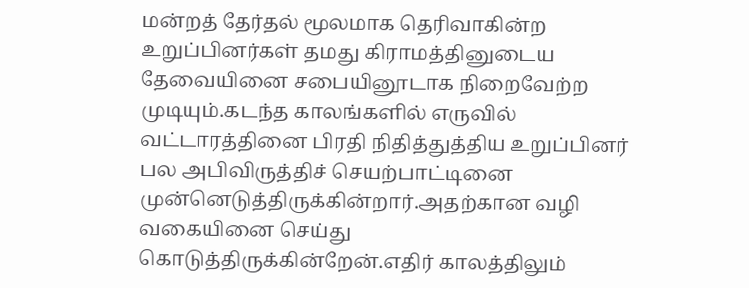மன்றத் தேர்தல் மூலமாக தெரிவாகின்ற உறுப்பினர்கள் தமது கிராமத்தினுடைய தேவையினை சபையினூடாக நிறைவேற்ற முடியும்.கடந்த காலங்களில் எருவில் வட்டாரத்தினை பிரதி நிதித்துத்திய உறுப்பினர் பல அபிவிருத்திச் செயற்பாட்டினை முன்னெடுத்திருக்கின்றார்.அதற்கான வழி வகையினை செய்து கொடுத்திருக்கின்றேன்.எதிர் காலத்திலும்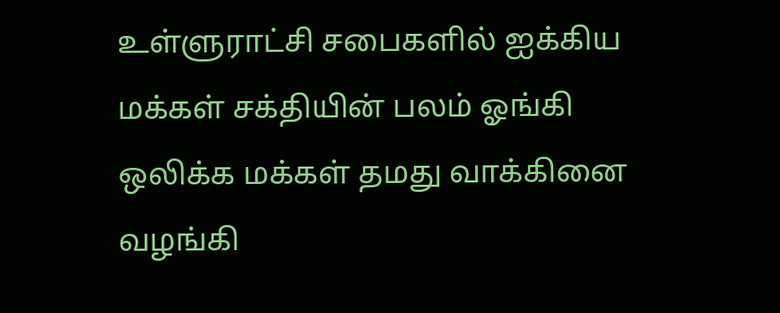உள்ளுராட்சி சபைகளில் ஐக்கிய மக்கள் சக்தியின் பலம் ஓங்கி ஒலிக்க மக்கள் தமது வாக்கினை வழங்கி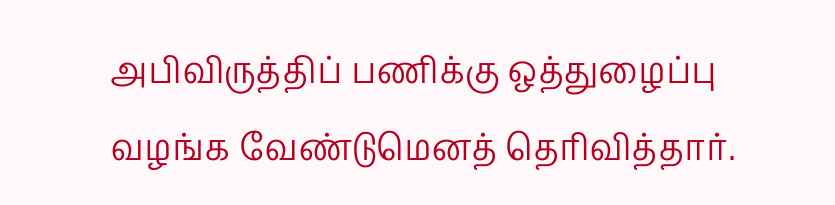அபிவிருத்திப் பணிக்கு ஒத்துழைப்பு வழங்க வேண்டுமெனத் தெரிவித்தார்.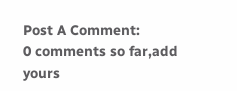Post A Comment:
0 comments so far,add yours